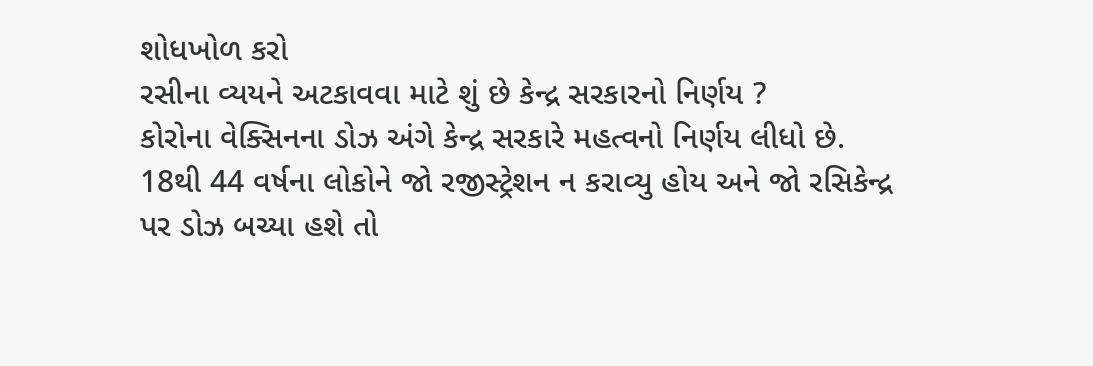શોધખોળ કરો
રસીના વ્યયને અટકાવવા માટે શું છે કેન્દ્ર સરકારનો નિર્ણય ?
કોરોના વેક્સિનના ડોઝ અંગે કેન્દ્ર સરકારે મહત્વનો નિર્ણય લીધો છે. 18થી 44 વર્ષના લોકોને જો રજીસ્ટ્રેશન ન કરાવ્યુ હોય અને જો રસિકેન્દ્ર પર ડોઝ બચ્યા હશે તો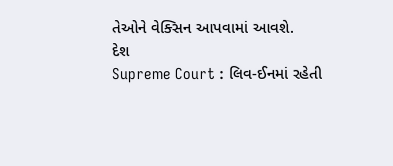તેઓને વેક્સિન આપવામાં આવશે.
દેશ
Supreme Court : લિવ-ઈનમાં રહેતી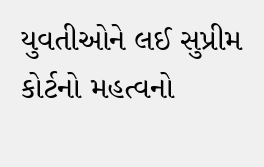યુવતીઓને લઈ સુપ્રીમ કોર્ટનો મહત્વનો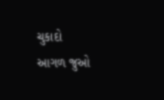ચુકાદો
આગળ જુઓ